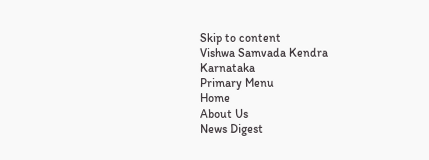Skip to content
Vishwa Samvada Kendra
Karnataka
Primary Menu
Home
About Us
News Digest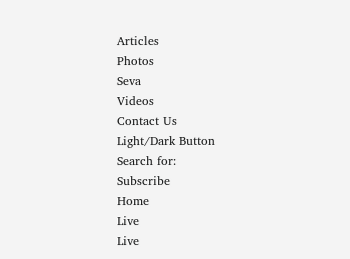Articles
Photos
Seva
Videos
Contact Us
Light/Dark Button
Search for:
Subscribe
Home
Live
Live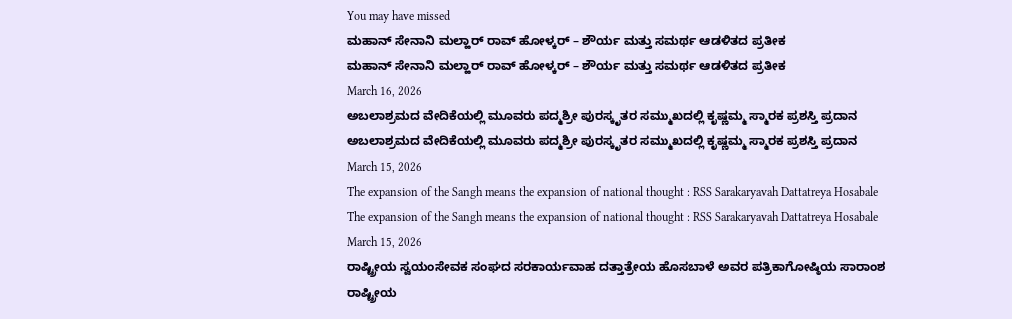You may have missed
ಮಹಾನ್ ಸೇನಾನಿ ಮಲ್ಹಾರ್ ರಾವ್ ಹೋಳ್ಕರ್ – ಶೌರ್ಯ ಮತ್ತು ಸಮರ್ಥ ಆಡಳಿತದ ಪ್ರತೀಕ
ಮಹಾನ್ ಸೇನಾನಿ ಮಲ್ಹಾರ್ ರಾವ್ ಹೋಳ್ಕರ್ – ಶೌರ್ಯ ಮತ್ತು ಸಮರ್ಥ ಆಡಳಿತದ ಪ್ರತೀಕ
March 16, 2026
ಅಬಲಾಶ್ರಮದ ವೇದಿಕೆಯಲ್ಲಿ ಮೂವರು ಪದ್ಮಶ್ರೀ ಪುರಸ್ಕೃತರ ಸಮ್ಮುಖದಲ್ಲಿ ಕೃಷ್ಣಮ್ಮ ಸ್ಮಾರಕ ಪ್ರಶಸ್ತಿ ಪ್ರದಾನ
ಅಬಲಾಶ್ರಮದ ವೇದಿಕೆಯಲ್ಲಿ ಮೂವರು ಪದ್ಮಶ್ರೀ ಪುರಸ್ಕೃತರ ಸಮ್ಮುಖದಲ್ಲಿ ಕೃಷ್ಣಮ್ಮ ಸ್ಮಾರಕ ಪ್ರಶಸ್ತಿ ಪ್ರದಾನ
March 15, 2026
The expansion of the Sangh means the expansion of national thought : RSS Sarakaryavah Dattatreya Hosabale
The expansion of the Sangh means the expansion of national thought : RSS Sarakaryavah Dattatreya Hosabale
March 15, 2026
ರಾಷ್ಟ್ರೀಯ ಸ್ವಯಂಸೇವಕ ಸಂಘದ ಸರಕಾರ್ಯವಾಹ ದತ್ತಾತ್ರೇಯ ಹೊಸಬಾಳೆ ಅವರ ಪತ್ರಿಕಾಗೋಷ್ಠಿಯ ಸಾರಾಂಶ
ರಾಷ್ಟ್ರೀಯ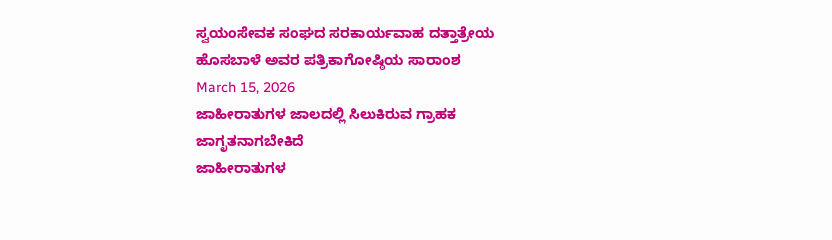ಸ್ವಯಂಸೇವಕ ಸಂಘದ ಸರಕಾರ್ಯವಾಹ ದತ್ತಾತ್ರೇಯ ಹೊಸಬಾಳೆ ಅವರ ಪತ್ರಿಕಾಗೋಷ್ಠಿಯ ಸಾರಾಂಶ
March 15, 2026
ಜಾಹೀರಾತುಗಳ ಜಾಲದಲ್ಲಿ ಸಿಲುಕಿರುವ ಗ್ರಾಹಕ ಜಾಗೃತನಾಗಬೇಕಿದೆ
ಜಾಹೀರಾತುಗಳ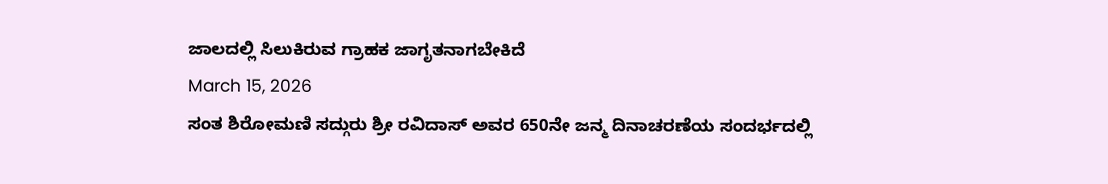ಜಾಲದಲ್ಲಿ ಸಿಲುಕಿರುವ ಗ್ರಾಹಕ ಜಾಗೃತನಾಗಬೇಕಿದೆ
March 15, 2026
ಸಂತ ಶಿರೋಮಣಿ ಸದ್ಗುರು ಶ್ರೀ ರವಿದಾಸ್ ಅವರ 650ನೇ ಜನ್ಮ ದಿನಾಚರಣೆಯ ಸಂದರ್ಭದಲ್ಲಿ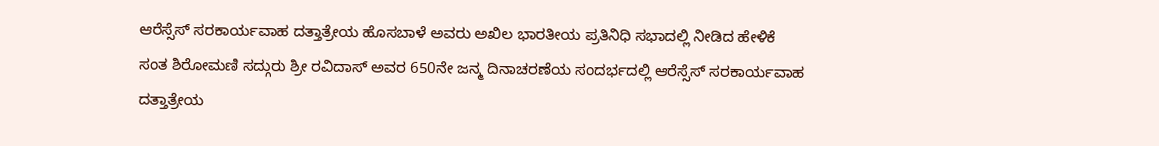ಆರೆಸ್ಸೆಸ್ ಸರಕಾರ್ಯವಾಹ ದತ್ತಾತ್ರೇಯ ಹೊಸಬಾಳೆ ಅವರು ಅಖಿಲ ಭಾರತೀಯ ಪ್ರತಿನಿಧಿ ಸಭಾದಲ್ಲಿ ನೀಡಿದ ಹೇಳಿಕೆ
ಸಂತ ಶಿರೋಮಣಿ ಸದ್ಗುರು ಶ್ರೀ ರವಿದಾಸ್ ಅವರ 650ನೇ ಜನ್ಮ ದಿನಾಚರಣೆಯ ಸಂದರ್ಭದಲ್ಲಿ ಆರೆಸ್ಸೆಸ್ ಸರಕಾರ್ಯವಾಹ ದತ್ತಾತ್ರೇಯ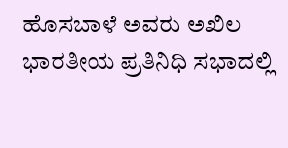ಹೊಸಬಾಳೆ ಅವರು ಅಖಿಲ ಭಾರತೀಯ ಪ್ರತಿನಿಧಿ ಸಭಾದಲ್ಲಿ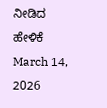ನೀಡಿದ ಹೇಳಿಕೆ
March 14, 2026